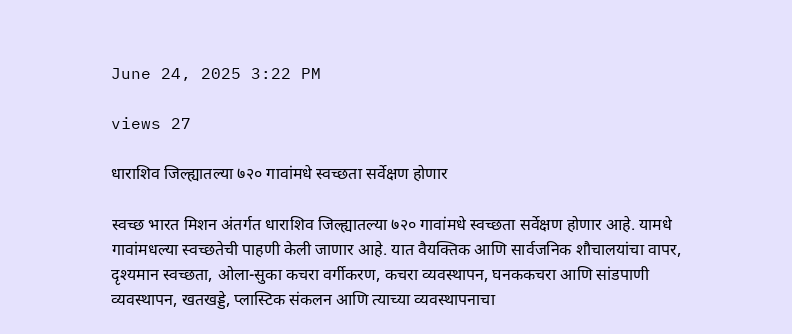June 24, 2025 3:22 PM

views 27

धाराशिव जिल्ह्यातल्या ७२० गावांमधे स्वच्छता सर्वेक्षण होणार

स्वच्छ भारत मिशन अंतर्गत धाराशिव जिल्ह्यातल्या ७२० गावांमधे स्वच्छता सर्वेक्षण होणार आहे. यामधे गावांमधल्या स्वच्छतेची पाहणी केली जाणार आहे. यात वैयक्तिक आणि सार्वजनिक शौचालयांचा वापर, दृश्यमान स्वच्छता, ओला-सुका कचरा वर्गीकरण, कचरा व्यवस्थापन, घनककचरा आणि सांडपाणी  व्यवस्थापन, खतखड्डे, प्लास्टिक संकलन आणि त्याच्या व्यवस्थापनाचा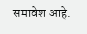समावेश आहे.